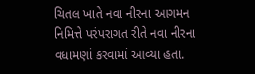ચિતલ ખાતે નવા નીરના આગમન નિમિત્તે પરંપરાગત રીતે નવા નીરના વધામણાં કરવામાં આવ્યા હતા.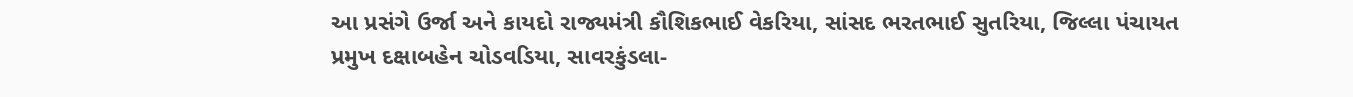આ પ્રસંગે ઉર્જા અને કાયદો રાજ્યમંત્રી કૌશિકભાઈ વેકરિયા, સાંસદ ભરતભાઈ સુતરિયા, જિલ્લા પંચાયત પ્રમુખ દક્ષાબહેન ચોડવડિયા, સાવરકુંડલા-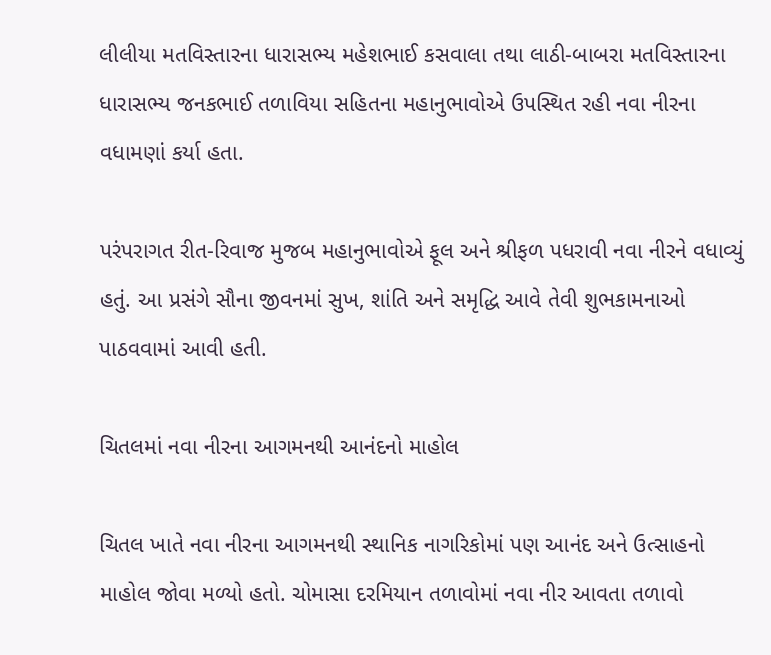લીલીયા મતવિસ્તારના ધારાસભ્ય મહેશભાઈ કસવાલા તથા લાઠી-બાબરા મતવિસ્તારના ધારાસભ્ય જનકભાઈ તળાવિયા સહિતના મહાનુભાવોએ ઉપસ્થિત રહી નવા નીરના વધામણાં કર્યા હતા.

પરંપરાગત રીત-રિવાજ મુજબ મહાનુભાવોએ ફૂલ અને શ્રીફળ પધરાવી નવા નીરને વધાવ્યું હતું. આ પ્રસંગે સૌના જીવનમાં સુખ, શાંતિ અને સમૃદ્ધિ આવે તેવી શુભકામનાઓ પાઠવવામાં આવી હતી.

ચિતલમાં નવા નીરના આગમનથી આનંદનો માહોલ

ચિતલ ખાતે નવા નીરના આગમનથી સ્થાનિક નાગરિકોમાં પણ આનંદ અને ઉત્સાહનો માહોલ જોવા મળ્યો હતો. ચોમાસા દરમિયાન તળાવોમાં નવા નીર આવતા તળાવો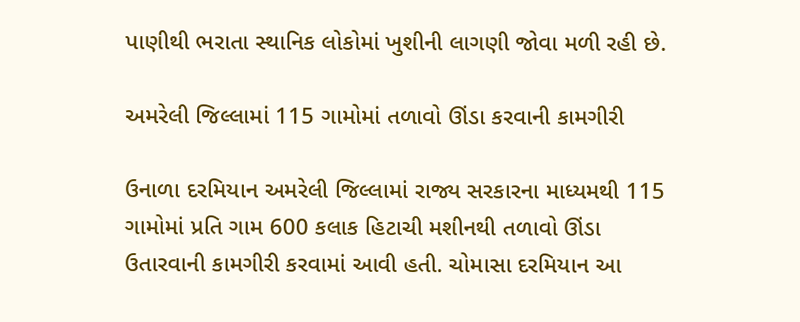પાણીથી ભરાતા સ્થાનિક લોકોમાં ખુશીની લાગણી જોવા મળી રહી છે.

અમરેલી જિલ્લામાં 115 ગામોમાં તળાવો ઊંડા કરવાની કામગીરી

ઉનાળા દરમિયાન અમરેલી જિલ્લામાં રાજ્ય સરકારના માધ્યમથી 115 ગામોમાં પ્રતિ ગામ 600 કલાક હિટાચી મશીનથી તળાવો ઊંડા ઉતારવાની કામગીરી કરવામાં આવી હતી. ચોમાસા દરમિયાન આ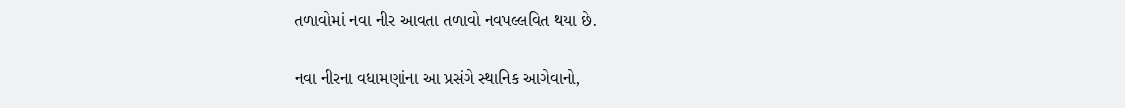તળાવોમાં નવા નીર આવતા તળાવો નવપલ્લવિત થયા છે.

નવા નીરના વધામણાંના આ પ્રસંગે સ્થાનિક આગેવાનો,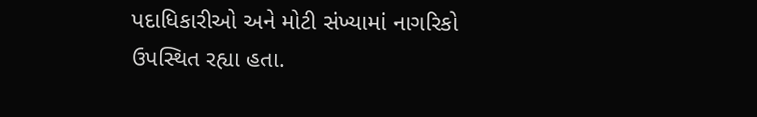પદાધિકારીઓ અને મોટી સંખ્યામાં નાગરિકો ઉપસ્થિત રહ્યા હતા.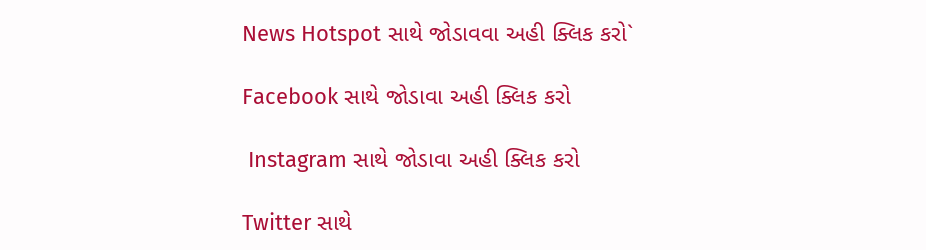News Hotspot સાથે જોડાવવા અહી ક્લિક કરો`

Facebook સાથે જોડાવા અહી ક્લિક કરો

 Instagram સાથે જોડાવા અહી ક્લિક કરો

Twitter સાથે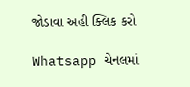જોડાવા અહી ક્લિક કરો

Whatsapp ચેનલમાં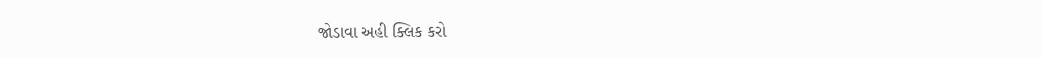જોડાવા અહી ક્લિક કરો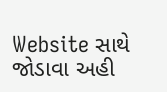Website સાથે જોડાવા અહી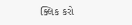ક્લિક કરો